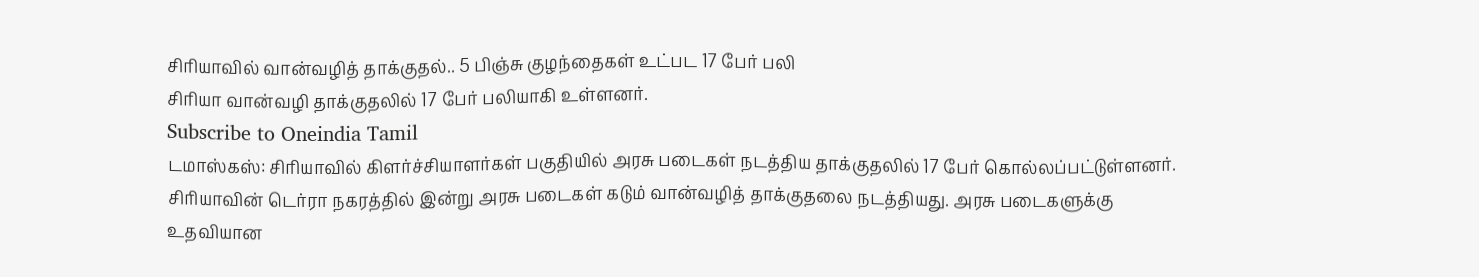சிரியாவில் வான்வழித் தாக்குதல்.. 5 பிஞ்சு குழந்தைகள் உட்பட 17 பேர் பலி
சிரியா வான்வழி தாக்குதலில் 17 பேர் பலியாகி உள்ளனர்.
Subscribe to Oneindia Tamil
டமாஸ்கஸ்: சிரியாவில் கிளர்ச்சியாளர்கள் பகுதியில் அரசு படைகள் நடத்திய தாக்குதலில் 17 பேர் கொல்லப்பட்டுள்ளனர்.
சிரியாவின் டெர்ரா நகரத்தில் இன்று அரசு படைகள் கடும் வான்வழித் தாக்குதலை நடத்தியது. அரசு படைகளுக்கு உதவியான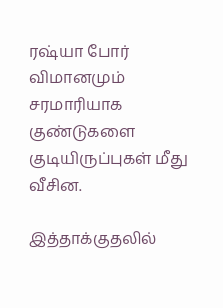ரஷ்யா போர் விமானமும் சரமாரியாக குண்டுகளை குடியிருப்புகள் மீது வீசின.

இத்தாக்குதலில்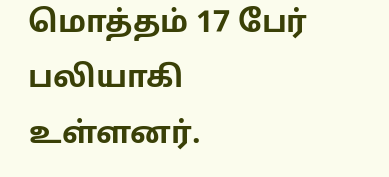மொத்தம் 17 பேர் பலியாகி உள்ளனர்.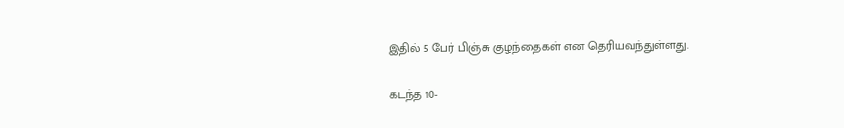இதில் 5 பேர் பிஞ்சு குழந்தைகள் என தெரியவந்துள்ளது.

கடந்த 10-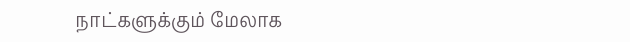நாட்களுக்கும் மேலாக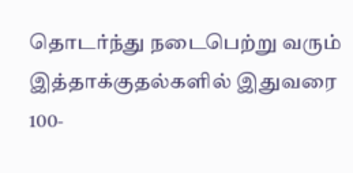தொடர்ந்து நடைபெற்று வரும் இத்தாக்குதல்களில் இதுவரை 100-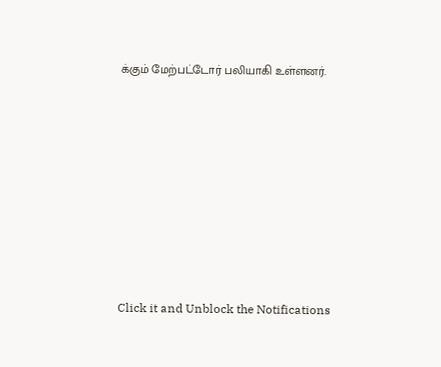க்கும் மேற்பட்டோர் பலியாகி உள்ளனர்.












Click it and Unblock the Notifications